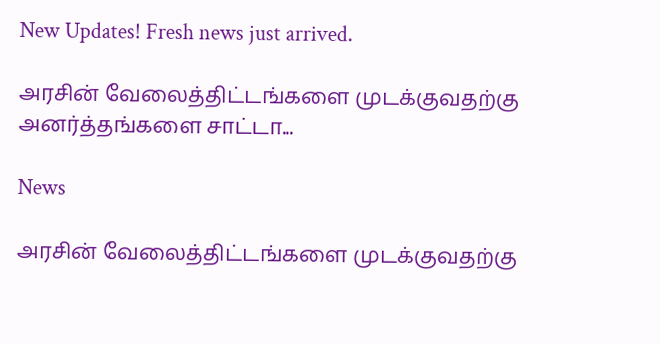New Updates! Fresh news just arrived.

அரசின் வேலைத்திட்டங்களை முடக்குவதற்கு அனர்த்தங்களை சாட்டா...

News

அரசின் வேலைத்திட்டங்களை முடக்குவதற்கு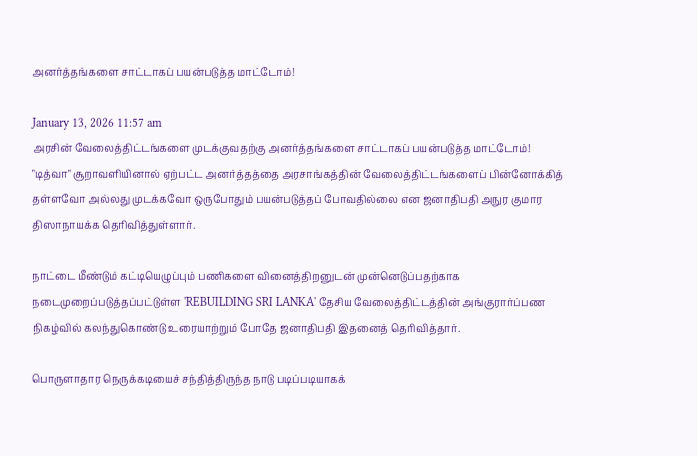அனர்த்தங்களை சாட்டாகப் பயன்படுத்த மாட்டோம்!

January 13, 2026 11:57 am
அரசின் வேலைத்திட்டங்களை முடக்குவதற்கு அனர்த்தங்களை சாட்டாகப் பயன்படுத்த மாட்டோம்!
"டித்வா" சூறாவளியினால் ஏற்பட்ட அனர்த்தத்தை அரசாங்கத்தின் வேலைத்திட்டங்களைப் பின்னோக்கித் தள்ளவோ அல்லது முடக்கவோ ஒருபோதும் பயன்படுத்தப் போவதில்லை என ஜனாதிபதி அநுர குமார திஸாநாயக்க தெரிவித்துள்ளார்.

நாட்டை மீண்டும் கட்டியெழுப்பும் பணிகளை வினைத்திறனுடன் முன்னெடுப்பதற்காக நடைமுறைப்படுத்தப்பட்டுள்ள 'REBUILDING SRI LANKA' தேசிய வேலைத்திட்டத்தின் அங்குரார்ப்பண நிகழ்வில் கலந்துகொண்டு உரையாற்றும் போதே ஜனாதிபதி இதனைத் தெரிவித்தார்.

பொருளாதார நெருக்கடியைச் சந்தித்திருந்த நாடு படிப்படியாகக்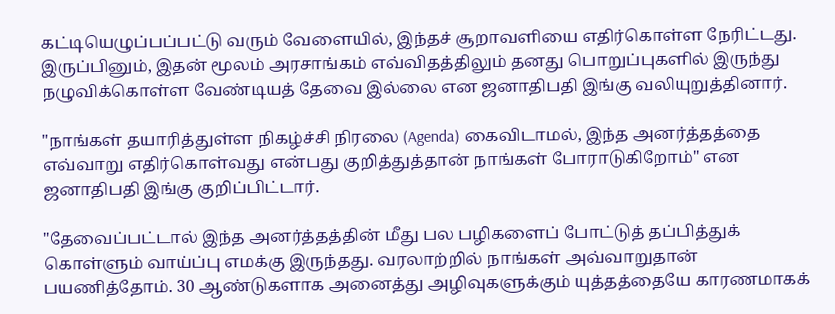கட்டியெழுப்பப்பட்டு வரும் வேளையில், இந்தச் சூறாவளியை எதிர்கொள்ள நேரிட்டது. இருப்பினும், இதன் மூலம் அரசாங்கம் எவ்விதத்திலும் தனது பொறுப்புகளில் இருந்து நழுவிக்கொள்ள வேண்டியத் தேவை இல்லை என ஜனாதிபதி இங்கு வலியுறுத்தினார்.

"நாங்கள் தயாரித்துள்ள நிகழ்ச்சி நிரலை (Agenda) கைவிடாமல், இந்த அனர்த்தத்தை எவ்வாறு எதிர்கொள்வது என்பது குறித்துத்தான் நாங்கள் போராடுகிறோம்" என ஜனாதிபதி இங்கு குறிப்பிட்டார்.

"தேவைப்பட்டால் இந்த அனர்த்தத்தின் மீது பல பழிகளைப் போட்டுத் தப்பித்துக் கொள்ளும் வாய்ப்பு எமக்கு இருந்தது. வரலாற்றில் நாங்கள் அவ்வாறுதான் பயணித்தோம். 30 ஆண்டுகளாக அனைத்து அழிவுகளுக்கும் யுத்தத்தையே காரணமாகக்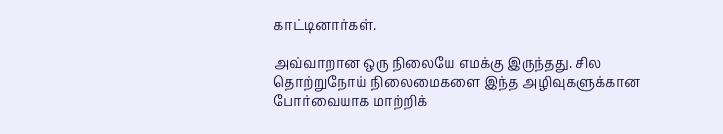காட்டினார்கள்.

அவ்வாறான ஒரு நிலையே எமக்கு இருந்தது. சில தொற்றுநோய் நிலைமைகளை இந்த அழிவுகளுக்கான போர்வையாக மாற்றிக்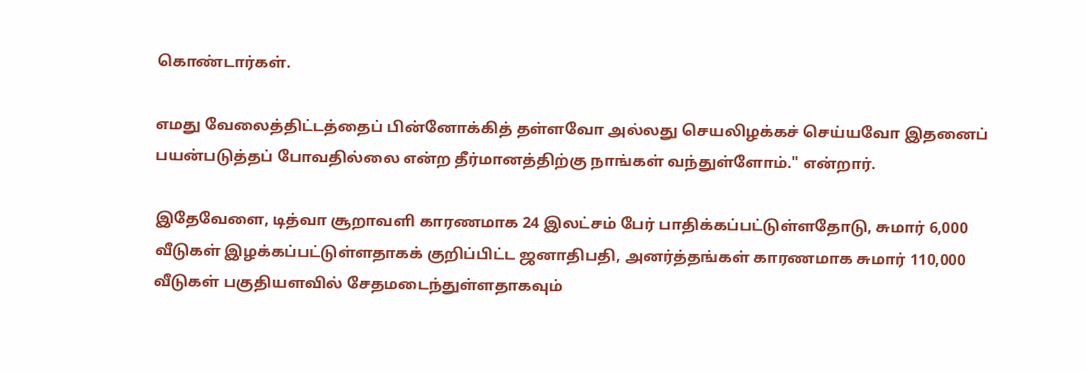கொண்டார்கள்.

எமது வேலைத்திட்டத்தைப் பின்னோக்கித் தள்ளவோ அல்லது செயலிழக்கச் செய்யவோ இதனைப் பயன்படுத்தப் போவதில்லை என்ற தீர்மானத்திற்கு நாங்கள் வந்துள்ளோம்." என்றார்.

இதேவேளை, டித்வா சூறாவளி காரணமாக 24 இலட்சம் பேர் பாதிக்கப்பட்டுள்ளதோடு, சுமார் 6,000 வீடுகள் இழக்கப்பட்டுள்ளதாகக் குறிப்பிட்ட ஜனாதிபதி, அனர்த்தங்கள் காரணமாக சுமார் 110,000 வீடுகள் பகுதியளவில் சேதமடைந்துள்ளதாகவும்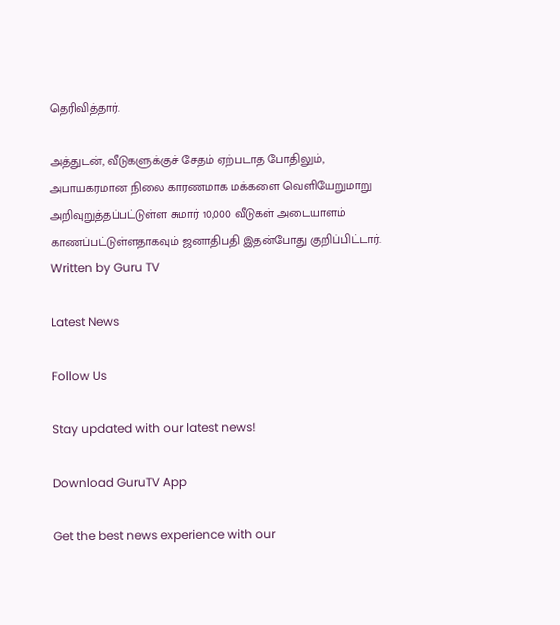தெரிவித்தார்.

அத்துடன், வீடுகளுக்குச் சேதம் ஏற்படாத போதிலும், அபாயகரமான நிலை காரணமாக மக்களை வெளியேறுமாறு அறிவுறுத்தப்பட்டுள்ள சுமார் 10,000 வீடுகள் அடையாளம் காணப்பட்டுள்ளதாகவும் ஜனாதிபதி இதன்போது குறிப்பிட்டார்.
Written by Guru TV

Latest News

Follow Us

Stay updated with our latest news!

Download GuruTV App

Get the best news experience with our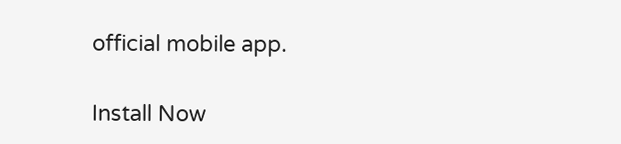official mobile app.

Install Now